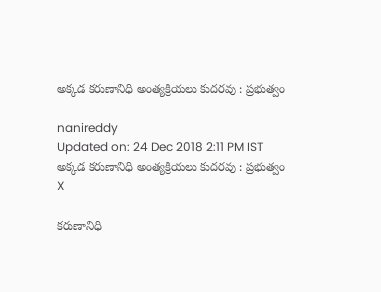అక్కడ కరుణానిధి అంత్యక్రియలు కుదరవు : ప్రభుత్వం

nanireddy
Updated on: 24 Dec 2018 2:11 PM IST
అక్కడ కరుణానిధి అంత్యక్రియలు కుదరవు : ప్రభుత్వం
X

కరుణానిధి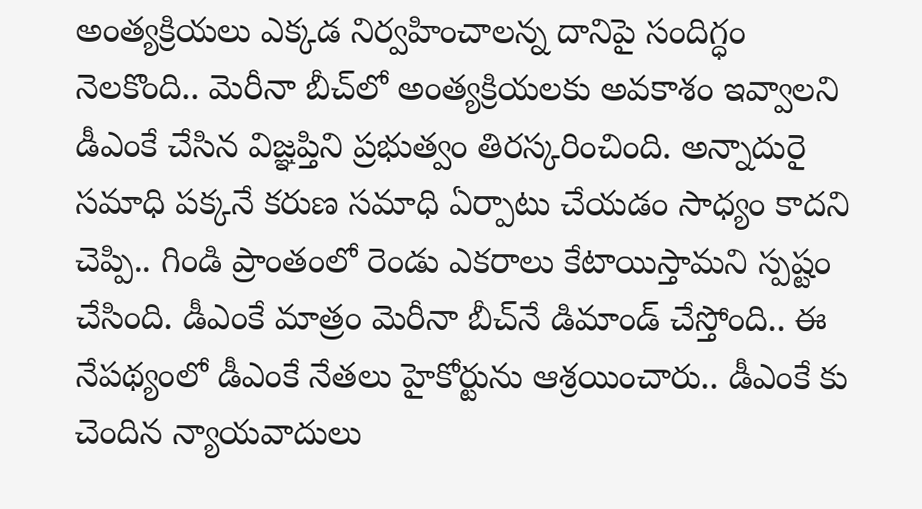అంత్యక్రియలు ఎక్కడ నిర్వహించాలన్న దానిపై సందిగ్ధం నెలకొంది.. మెరీనా బీచ్‌లో అంత్యక్రియలకు అవకాశం ఇవ్వాలని డీఎంకే చేసిన విజ్ఞప్తిని ప్రభుత్వం తిరస్కరించింది. అన్నాదురై సమాధి పక్కనే కరుణ సమాధి ఏర్పాటు చేయడం సాధ్యం కాదని చెప్పి.. గిండి ప్రాంతంలో రెండు ఎకరాలు కేటాయిస్తామని స్పష్టం చేసింది. డీఎంకే మాత్రం మెరీనా బీచ్‌నే డిమాండ్‌ చేస్తోంది.. ఈ నేపథ్యంలో డీఎంకే నేతలు హైకోర్టును ఆశ్రయించారు.. డీఎంకే కు చెందిన న్యాయవాదులు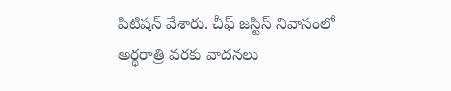పిటిషన్‌ వేశారు. చీఫ్‌ జస్టిస్‌ నివాసంలో అర్థరాత్రి వరకు వాదనలు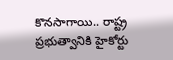కొనసాగాయి.. రాష్ట్ర ప్రభుత్వానికి హైకోర్టు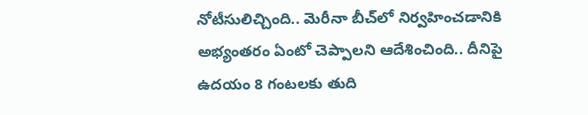నోటీసులిచ్చింది.. మెరీనా బీచ్‌లో నిర్వహించడానికి అభ్యంతరం ఏంటో చెప్పాలని ఆదేశించింది.. దీనిపై ఉదయం 8 గంటలకు తుది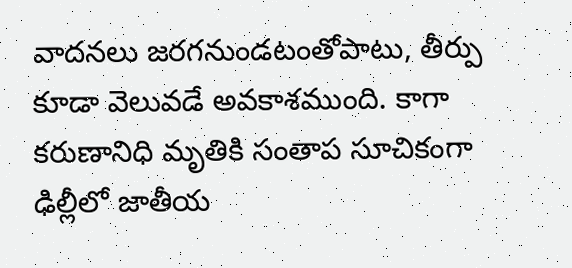వాదనలు జరగనుండటంతోపాటు, తీర్పు కూడా వెలువడే అవకాశముంది. కాగా కరుణానిధి మృతికి సంతాప సూచికంగా ఢిల్లీలో జాతీయ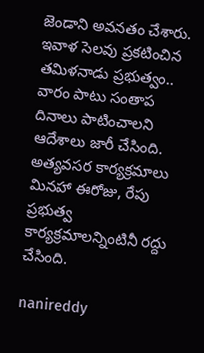జెండాని అవనతం చేశారు. ఇవాళ సెలవు ప్రకటించిన తమిళనాడు ప్రభుత్వం.. వారం పాటు సంతాప దినాలు పాటించాలని ఆదేశాలు జారీ చేసింది. అత్యవసర కార్యక్రమాలు మినహా ఈరోజు, రేపు ప్రభుత్వ కార్యక్రమాలన్నింటినీ రద్దు చేసింది.

nanireddy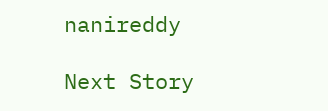nanireddy

Next Story